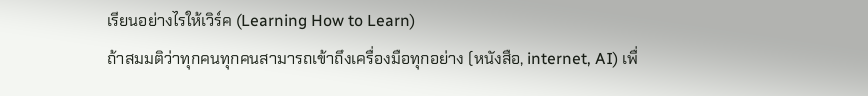เรียนอย่างไรให้เวิร์ค (Learning How to Learn)
ถ้าสมมติว่าทุกคนทุกคนสามารถเข้าถึงเครื่องมือทุกอย่าง (หนังสือ, internet, AI) เพื่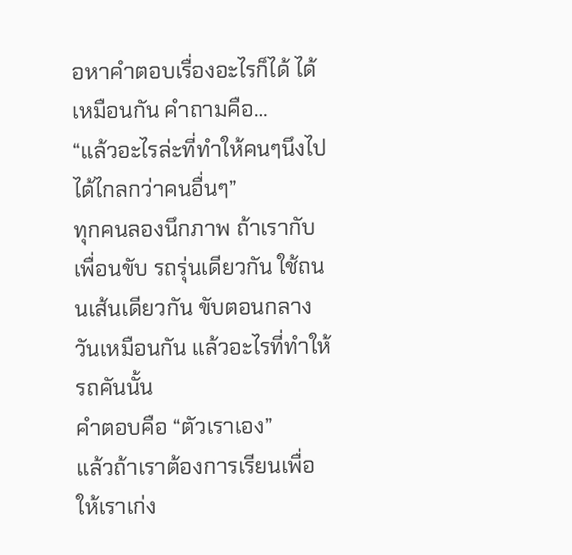อหาคำตอบเรื่องอะไรก็ได้ ได้เหมือนกัน คำถามคือ…
“แล้วอะไรล่ะที่ทำให้คนๆนึงไปได้ไกลกว่าคนอื่นๆ”
ทุกคนลองนึกภาพ ถ้าเรากับเพื่อนขับ รถรุ่นเดียวกัน ใช้ถนนเส้นเดียวกัน ขับตอนกลางวันเหมือนกัน แล้วอะไรที่ทำให้รถคันนั้น
คำตอบคือ “ตัวเราเอง”
แล้วถ้าเราต้องการเรียนเพื่อให้เราเก่ง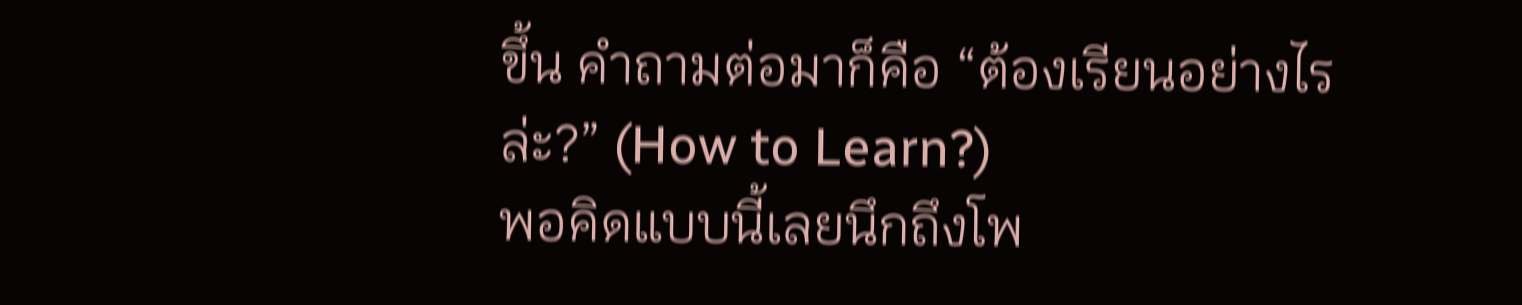ขึ้น คำถามต่อมาก็คือ “ต้องเรียนอย่างไรล่ะ?” (How to Learn?)
พอคิดแบบนี้เลยนึกถึงโพ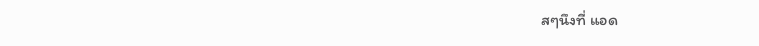สๆนึงที่ แอด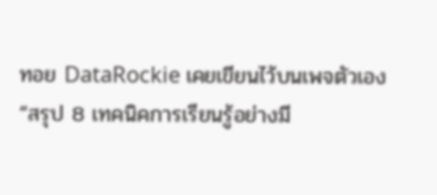ทอย DataRockie เคยเขียนไว้บนเพจตัวเอง “สรุป 8 เทคนิคการเรียนรู้อย่างมี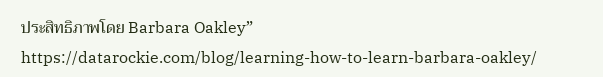ประสิทธิภาพโดย Barbara Oakley”
https://datarockie.com/blog/learning-how-to-learn-barbara-oakley/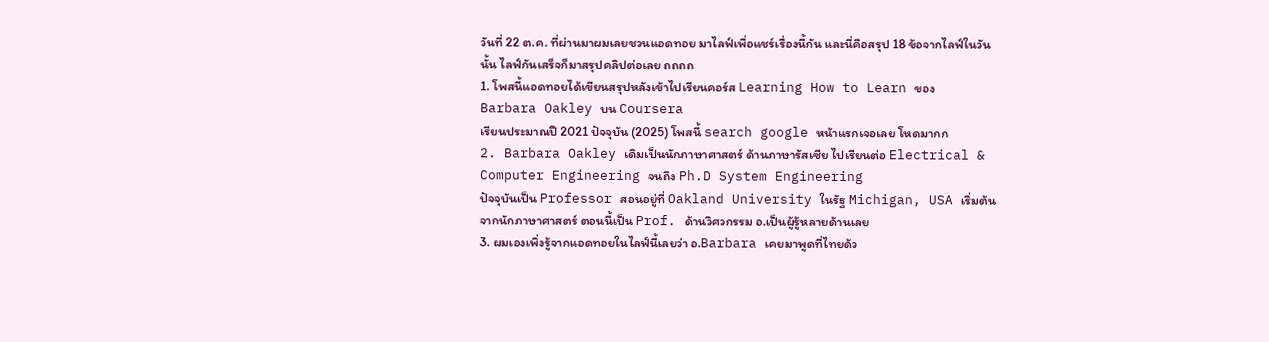วันที่ 22 ต.ค. ที่ผ่านมาผมเลยชวนแอดทอย มาไลฟ์เพื่อแชร์เรื่องนี้กัน และนี่คือสรุป 18 ข้อจากไลฟ์ในวันนั้น ไลฟ์กันเสร็จก็มาสรุปคลิปต่อเลย ถถถถ
1. โพสนี้แอดทอยได้เขียนสรุปหลังเข้าไปเรียนคอร์ส Learning How to Learn ของ
Barbara Oakley บน Coursera
เรียนประมาณปี 2021 ปัจจุบัน (2025) โพสนี้ search google หน้าแรกเจอเลย โหดมากก
2. Barbara Oakley เดิมเป็นนักภาษาศาสตร์ ด้านภาษารัสเซีย ไปเรียนต่อ Electrical & Computer Engineering จนถึง Ph.D System Engineering
ปัจจุบันเป็น Professor สอนอยู่ที่ Oakland University ในรัฐ Michigan, USA เริ่มต้นจากนักภาษาศาสตร์ ตอนนี้เป็น Prof. ด้านวิศวกรรม อ.เป็นผู้รู้หลายด้านเลย
3. ผมเองเพิ่งรู้จากแอดทอยในไลฟ์นี้เลยว่า อ.Barbara เคยมาพูดที่ไทยด้ว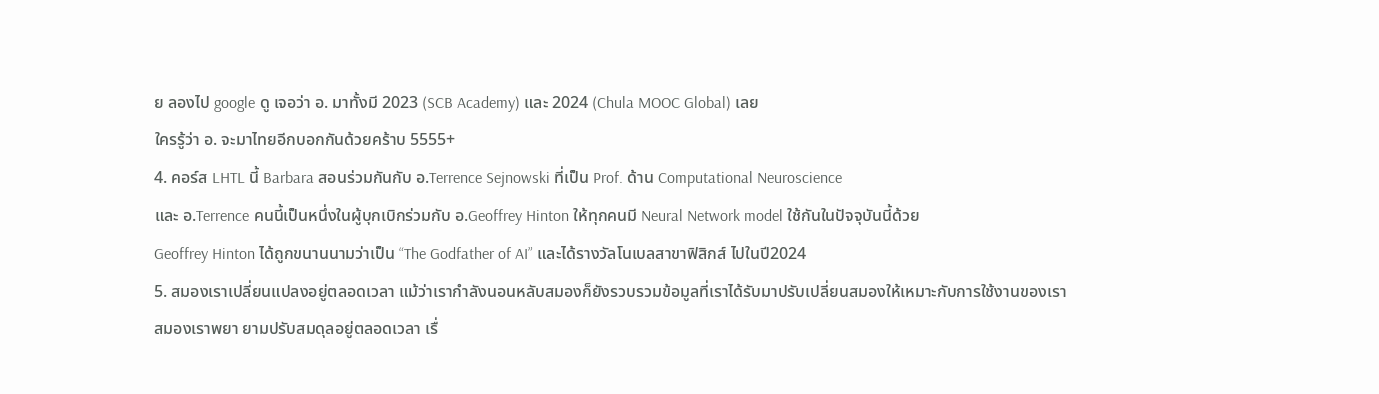ย ลองไป google ดู เจอว่า อ. มาทั้งมี 2023 (SCB Academy) และ 2024 (Chula MOOC Global) เลย
ใครรู้ว่า อ. จะมาไทยอีกบอกกันด้วยคร้าบ 5555+
4. คอร์ส LHTL นี้ Barbara สอนร่วมกันกับ อ.Terrence Sejnowski ที่เป็น Prof. ด้าน Computational Neuroscience
และ อ.Terrence คนนี้เป็นหนึ่งในผู้บุกเบิกร่วมกับ อ.Geoffrey Hinton ให้ทุกคนมี Neural Network model ใช้กันในปัจจุบันนี้ด้วย
Geoffrey Hinton ได้ถูกขนานนามว่าเป็น “The Godfather of AI” และได้รางวัลโนเบลสาขาฟิสิกส์ ไปในปี2024
5. สมองเราเปลี่ยนแปลงอยู่ตลอดเวลา แม้ว่าเรากำลังนอนหลับสมองก็ยังรวบรวมข้อมูลที่เราได้รับมาปรับเปลี่ยนสมองให้เหมาะกับการใช้งานของเรา
สมองเราพยา ยามปรับสมดุลอยู่ตลอดเวลา เรื่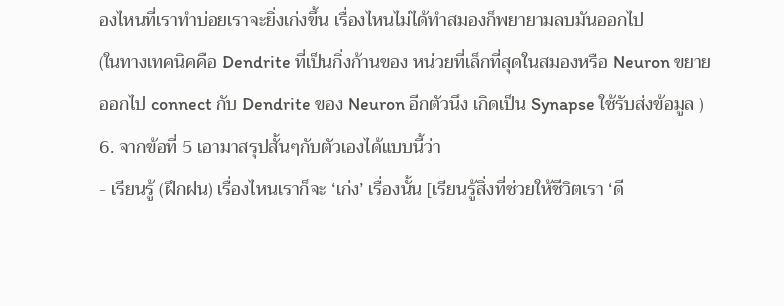องไหนที่เราทำบ่อยเราจะยิ่งเก่งขึ้น เรื่องไหนไม่ได้ทำสมองก็พยายามลบมันออกไป
(ในทางเทคนิคคือ Dendrite ที่เป็นกิ่งก้านของ หน่วยที่เล็กที่สุดในสมองหรือ Neuron ขยายออกไป connect กับ Dendrite ของ Neuron อีกตัวนึง เกิดเป็น Synapse ใช้รับส่งข้อมูล )
6. จากข้อที่ 5 เอามาสรุปสั้นๆกับตัวเองได้แบบนี้ว่า
- เรียนรู้ (ฝึกฝน) เรื่องไหนเราก็จะ ‘เก่ง’ เรื่องนั้น [เรียนรู้สิ่งที่ช่วยให้ชีวิตเรา ‘ดี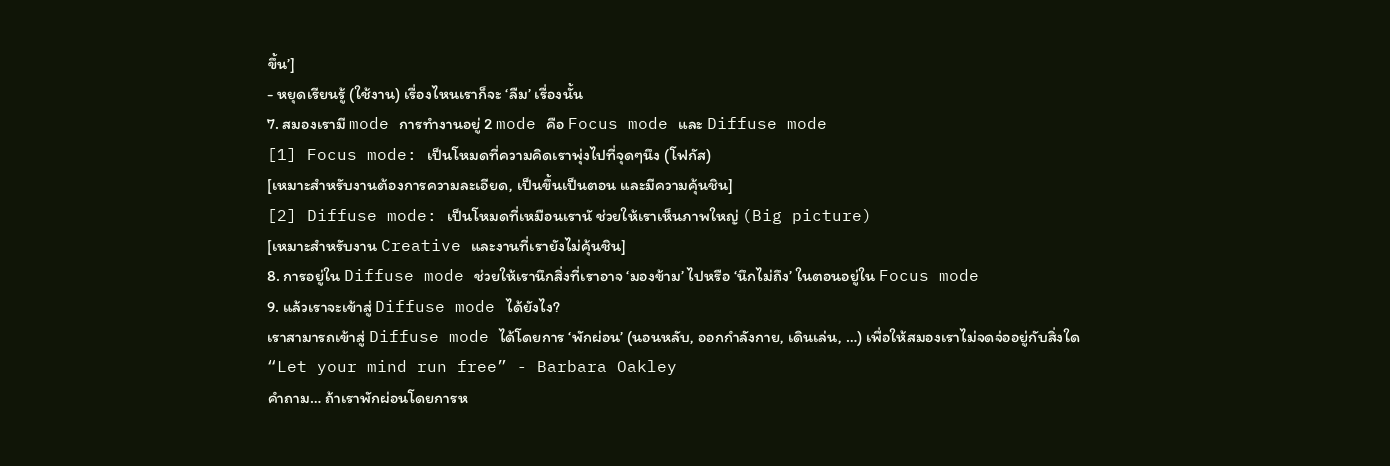ขึ้น’]
- หยุดเรียนรู้ (ใช้งาน) เรื่องไหนเราก็จะ ‘ลืม’ เรื่องนั้น
7. สมองเรามี mode การทำงานอยู่ 2 mode คือ Focus mode และ Diffuse mode
[1] Focus mode: เป็นโหมดที่ความคิดเราพุ่งไปที่จุดๆนึง (โฟกัส)
[เหมาะสำหรับงานต้องการความละเอียด, เป็นขึ้นเป็นตอน และมีความคุ้นชิน]
[2] Diffuse mode: เป็นโหมดที่เหมือนเรานั ช่วยให้เราเห็นภาพใหญ่ (Big picture)
[เหมาะสำหรับงาน Creative และงานที่เรายังไม่คุ้นชิน]
8. การอยู่ใน Diffuse mode ช่วยให้เรานึกสิ่งที่เราอาจ ‘มองข้าม’ ไปหรือ ‘นึกไม่ถึง’ ในตอนอยู่ใน Focus mode
9. แล้วเราจะเข้าสู่ Diffuse mode ได้ยังไง?
เราสามารถเข้าสู่ Diffuse mode ได้โดยการ ‘พักผ่อน’ (นอนหลับ, ออกกำลังกาย, เดินเล่น, …) เพื่อให้สมองเราไม่จดจ่ออยู่กับสิ่งใด
“Let your mind run free” - Barbara Oakley
คำถาม… ถ้าเราพักผ่อนโดยการห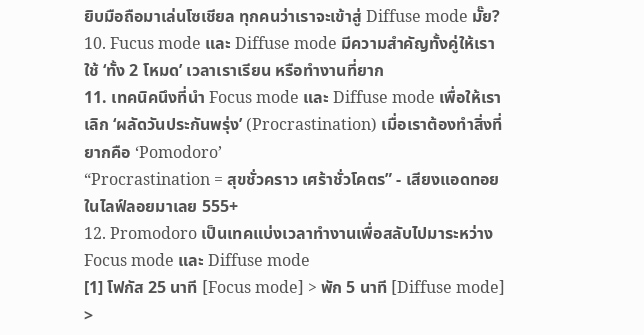ยิบมือถือมาเล่นโซเชียล ทุกคนว่าเราจะเข้าสู่ Diffuse mode มั๊ย?
10. Fucus mode และ Diffuse mode มีความสำคัญทั้งคู่ให้เราใช้ ‘ทั้ง 2 โหมด’ เวลาเราเรียน หรือทำงานที่ยาก
11. เทคนิคนึงที่นำ Focus mode และ Diffuse mode เพื่อให้เราเลิก ‘ผลัดวันประกันพรุ่ง’ (Procrastination) เมื่อเราต้องทำสิ่งที่ยากคือ ‘Pomodoro’
“Procrastination = สุขชั่วคราว เศร้าชั่วโคตร” - เสียงแอดทอยในไลฟ์ลอยมาเลย 555+
12. Promodoro เป็นเทคแบ่งเวลาทำงานเพื่อสลับไปมาระหว่าง Focus mode และ Diffuse mode
[1] โฟกัส 25 นาที [Focus mode] > พัก 5 นาที [Diffuse mode] >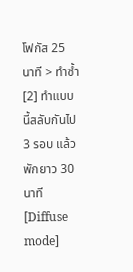โฟกัส 25 นาที > ทำซ้ำ
[2] ทำแบบนี้สลับกันไป 3 รอบ แล้วพักยาว 30 นาที [Diffuse mode]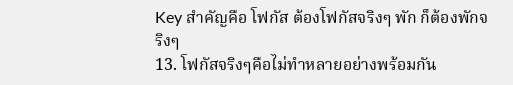Key สำคัญคือ โฟกัส ต้องโฟกัสจริงๆ พัก ก็ต้องพักจริงๆ
13. โฟกัสจริงๆคือไม่ทำหลายอย่างพร้อมกัน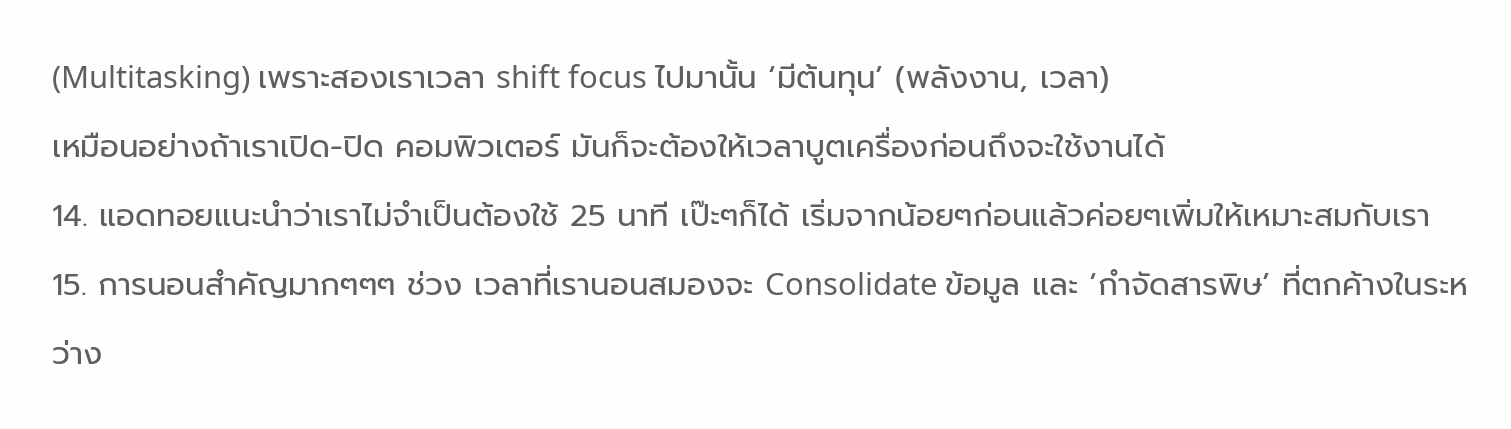(Multitasking) เพราะสองเราเวลา shift focus ไปมานั้น ‘มีต้นทุน’ (พลังงาน, เวลา)
เหมือนอย่างถ้าเราเปิด-ปิด คอมพิวเตอร์ มันก็จะต้องให้เวลาบูตเครื่องก่อนถึงจะใช้งานได้
14. แอดทอยแนะนำว่าเราไม่จำเป็นต้องใช้ 25 นาที เป๊ะๆก็ได้ เริ่มจากน้อยๆก่อนแล้วค่อยๆเพิ่มให้เหมาะสมกับเรา
15. การนอนสำคัญมากๆๆๆ ช่วง เวลาที่เรานอนสมองจะ Consolidate ข้อมูล และ ‘กำจัดสารพิษ’ ที่ตกค้างในระหว่าง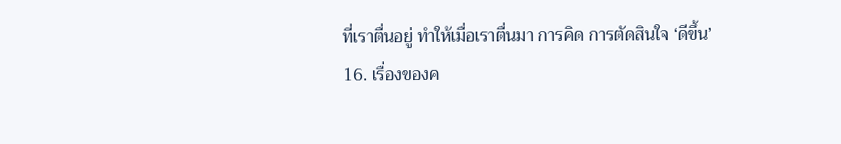ที่เราตื่นอยู่ ทำให้เมื่อเราตื่นมา การคิด การตัดสินใจ ‘ดีขึ้น’
16. เรื่องของค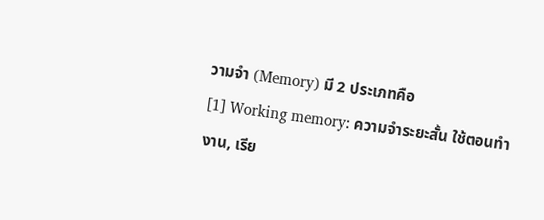วามจำ (Memory) มี 2 ประเภทคือ
[1] Working memory: ความจำระยะสั้น ใช้ตอนทำงาน, เรีย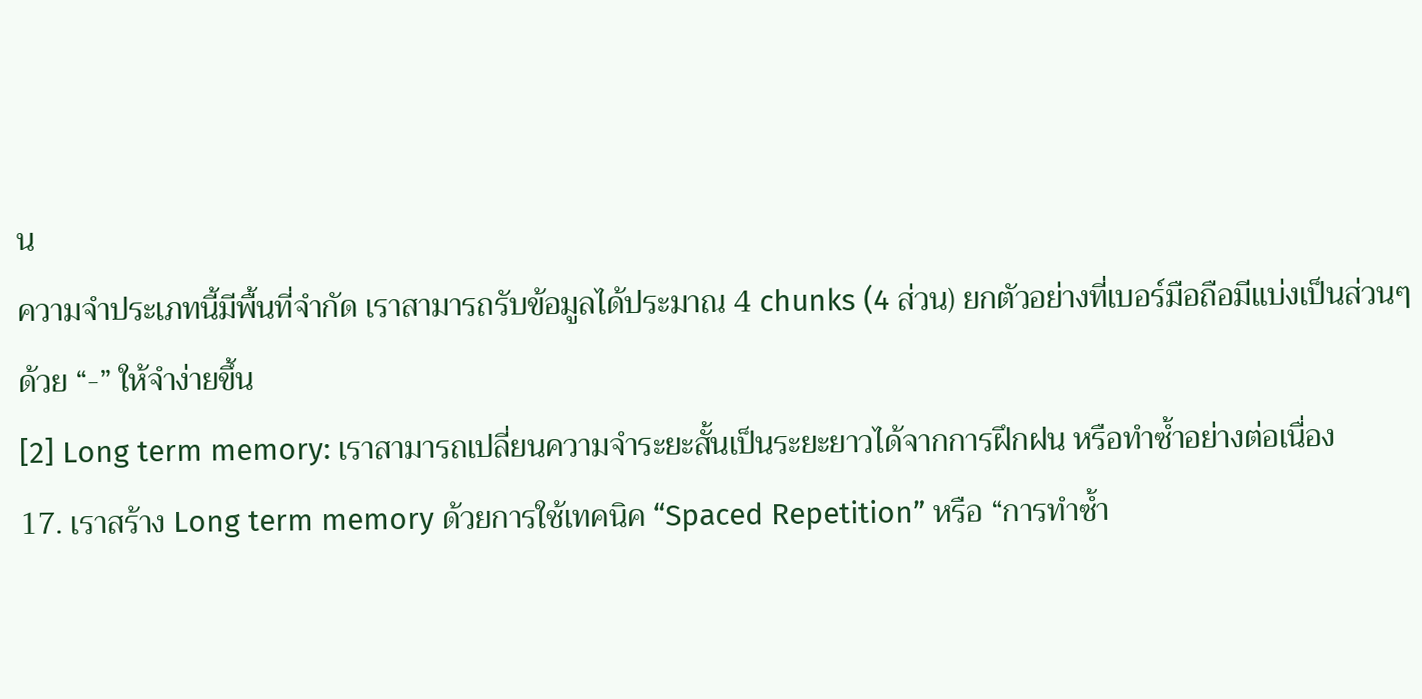น
ความจำประเภทนี้มีพื้นที่จำกัด เราสามารถรับข้อมูลได้ประมาณ 4 chunks (4 ส่วน) ยกตัวอย่างที่เบอร์มือถือมีแบ่งเป็นส่วนๆด้วย “-” ให้จำง่ายขึ้น
[2] Long term memory: เราสามารถเปลี่ยนความจำระยะสั้นเป็นระยะยาวได้จากการฝึกฝน หรือทำซ้ำอย่างต่อเนื่อง
17. เราสร้าง Long term memory ด้วยการใช้เทคนิค “Spaced Repetition” หรือ “การทำซ้ำ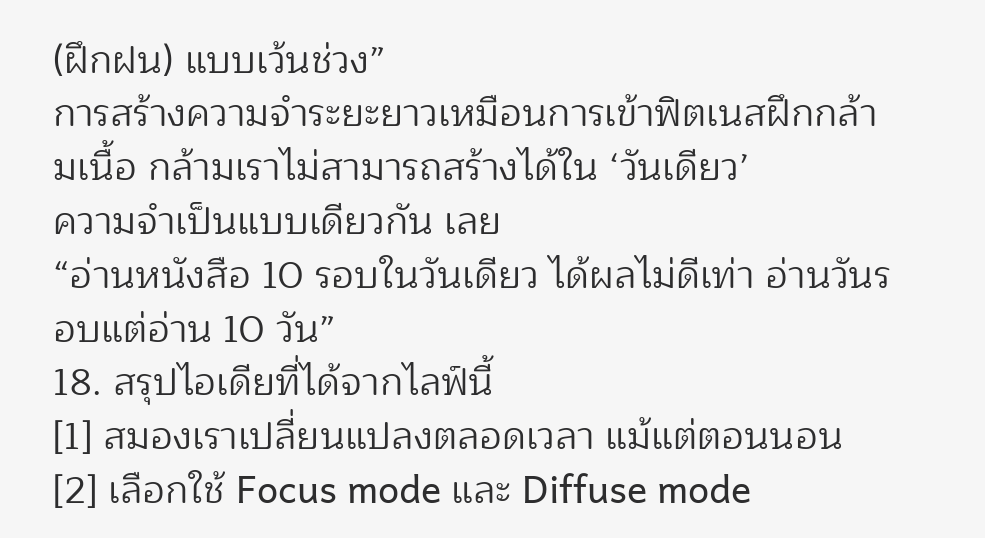(ฝึกฝน) แบบเว้นช่วง”
การสร้างความจำระยะยาวเหมือนการเข้าฟิตเนสฝึกกล้ามเนื้อ กล้ามเราไม่สามารถสร้างได้ใน ‘วันเดียว’
ความจำเป็นแบบเดียวกัน เลย
“อ่านหนังสือ 10 รอบในวันเดียว ได้ผลไม่ดีเท่า อ่านวันรอบแต่อ่าน 10 วัน”
18. สรุปไอเดียที่ได้จากไลฟ์นี้
[1] สมองเราเปลี่ยนแปลงตลอดเวลา แม้แต่ตอนนอน
[2] เลือกใช้ Focus mode และ Diffuse mode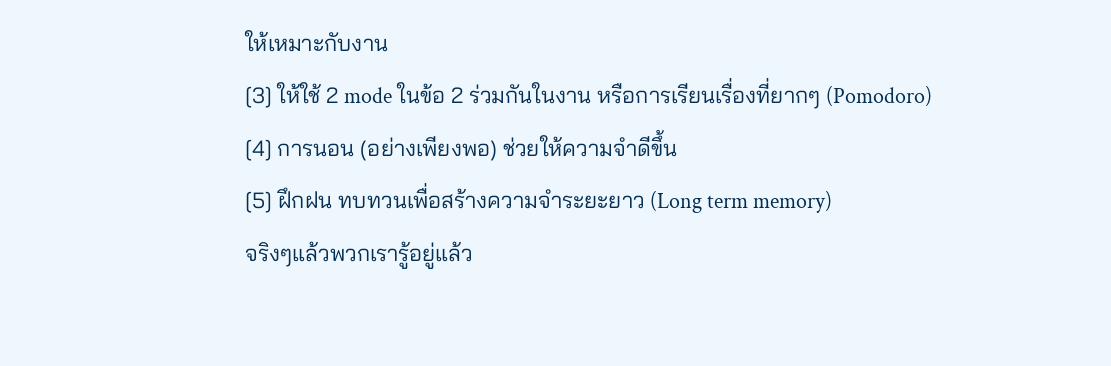ให้เหมาะกับงาน
[3] ให้ใช้ 2 mode ในข้อ 2 ร่วมกันในงาน หรือการเรียนเรื่องที่ยากๆ (Pomodoro)
[4] การนอน (อย่างเพียงพอ) ช่วยให้ความจำดีขึ้น
[5] ฝึกฝน ทบทวนเพื่อสร้างความจำระยะยาว (Long term memory)
จริงๆแล้วพวกเรารู้อยู่แล้ว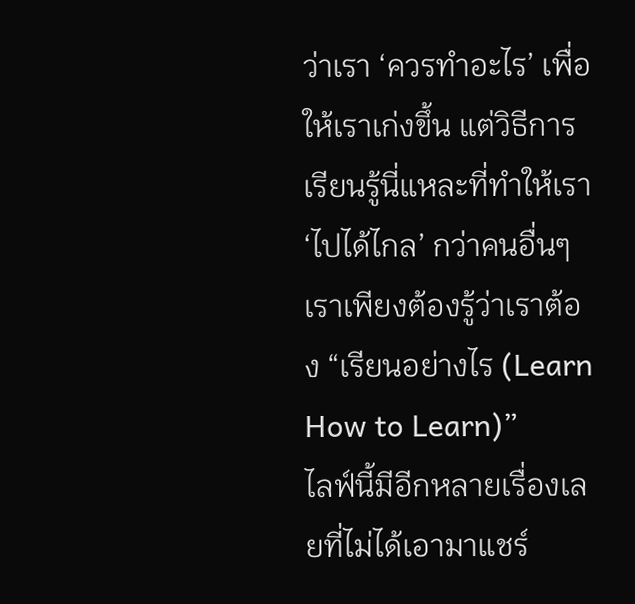ว่าเรา ‘ควรทำอะไร’ เพื่อให้เราเก่งขึ้น แต่วิธีการเรียนรู้นี่แหละที่ทำให้เรา ‘ไปได้ไกล’ กว่าคนอื่นๆ
เราเพียงต้องรู้ว่าเราต้อง “เรียนอย่างไร (Learn How to Learn)”
ไลฟ์นี้มีอีกหลายเรื่องเลยที่ไม่ได้เอามาแชร์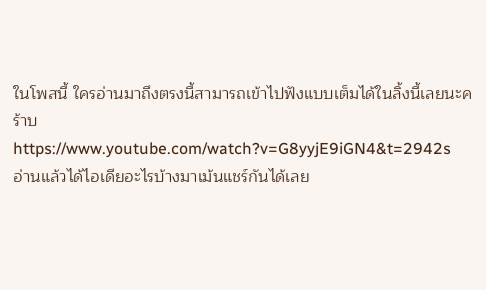ในโพสนี้ ใครอ่านมาถึงตรงนี้สามารถเข้าไปฟังแบบเต็มได้ในลิ้งนี้เลยนะคร้าบ
https://www.youtube.com/watch?v=G8yyjE9iGN4&t=2942s
อ่านแล้วได้ไอเดียอะไรบ้างมาเม้นแชร์กันได้เลย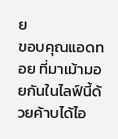ย
ขอบคุณแอดทอย ที่มาเม้ามอยกันในไลฟ์นี้ด้วยค้าบได้ไอ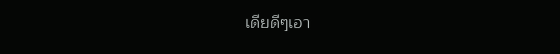เดียดีๆเอา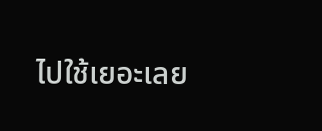ไปใช้เยอะเลย